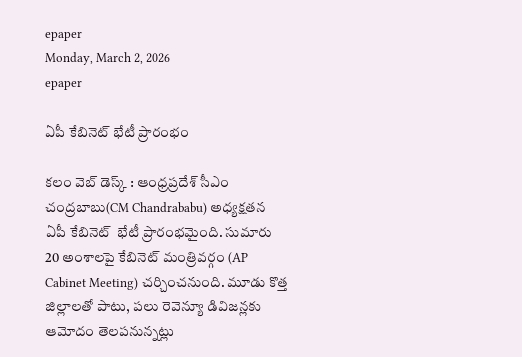epaper
Monday, March 2, 2026
epaper

ఏపీ కేబినెట్ భేటీ ప్రారంభం

క‌లం వెబ్ డెస్క్ : ఆంధ్ర‌ప్ర‌దేశ్‌ సీఎం చంద్ర‌బాబు(CM Chandrababu) అధ్య‌క్ష‌త‌న ఏపీ కేబినెట్  భేటీ ప్రారంభ‌మైంది. సుమారు 20 అంశాల‌పై కేబినెట్ మంత్రివ‌ర్గం (AP Cabinet Meeting) చ‌ర్చించ‌నుంది. మూడు కొత్త జిల్లాల‌తో పాటు, ప‌లు రెవెన్యూ డివిజ‌న్ల‌కు ఆమోదం తెల‌ప‌నున్న‌ట్లు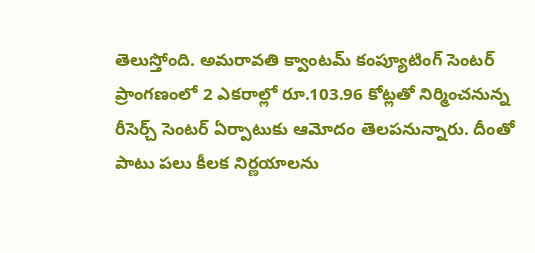తెలుస్తోంది. అమరావతి క్వాంటమ్ కంప్యూటింగ్ సెంటర్ ప్రాంగణంలో 2 ఎకరాల్లో రూ.103.96 కోట్లతో నిర్మించ‌నున్న రీసెర్చ్ సెంటర్ ఏర్పాటుకు ఆమోదం తెల‌ప‌నున్నారు. దీంతో పాటు పలు కీలక నిర్ణయాల‌ను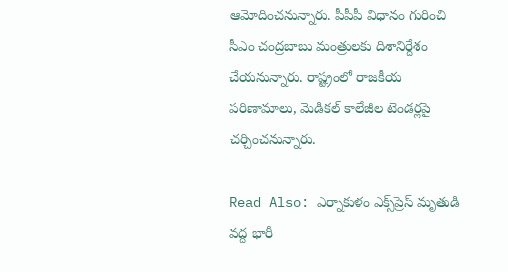ఆమోదించ‌నున్నారు. పీపీపీ విధానం గురించి సీఎం చంద్ర‌బాబు మంత్రుల‌కు దిశానిర్దేశం చేయ‌నున్నారు. రాష్ట్రంలో రాజ‌కీయ ప‌రిణామాలు, మెడిక‌ల్ కాలేజీల టెండ‌ర్ల‌పై చ‌ర్చించ‌నున్నారు.

Read Also: ఎర్నాకుళం ఎక్స్‌ప్రెస్ మృతుడి వ‌ద్ద భారీ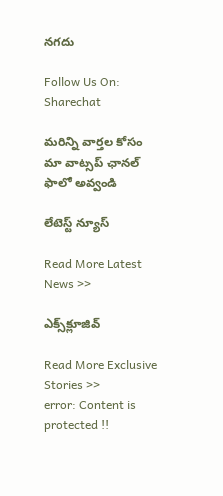న‌గ‌దు

Follow Us On: Sharechat

మ‌రిన్ని వార్త‌ల కోసం మా వాట్స‌ప్ ఛాన‌ల్ ఫాలో అవ్వండి

లేటెస్ట్ న్యూస్‌

Read More Latest News >>

ఎక్స్‌క్లూజివ్‌

Read More Exclusive Stories >>
error: Content is protected !!